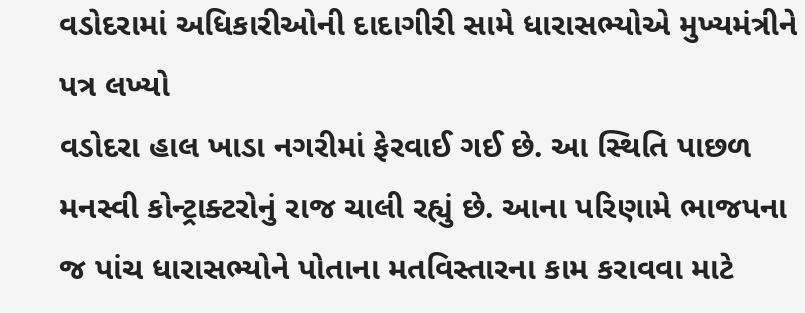વડોદરામાં અધિકારીઓની દાદાગીરી સામે ધારાસભ્યોએ મુખ્યમંત્રીને પત્ર લખ્યો
વડોદરા હાલ ખાડા નગરીમાં ફેરવાઈ ગઈ છે. આ સ્થિતિ પાછળ મનસ્વી કોન્ટ્રાક્ટરોનું રાજ ચાલી રહ્યું છે. આના પરિણામે ભાજપના જ પાંચ ધારાસભ્યોને પોતાના મતવિસ્તારના કામ કરાવવા માટે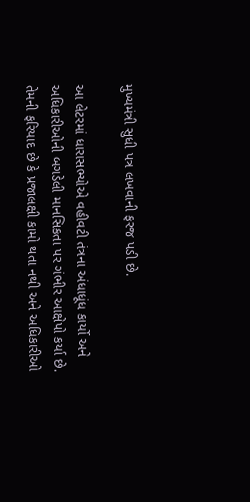મુખ્યમંત્રી સુધી પત્ર લખવાની ફરજ પડી છે.

આ લેટરમાં ધારાસભ્યોએ વહીવટી તંત્રના અંધાધૂંધ કાર્યો અને અધિકારીઓની બગડેલી માનસિકતા પર ગંભીર આક્ષેપો કર્યા છે. તેમની ફરિયાદ છે કે પ્રજાલક્ષી કામો થતા નથી અને અધિકારીઓ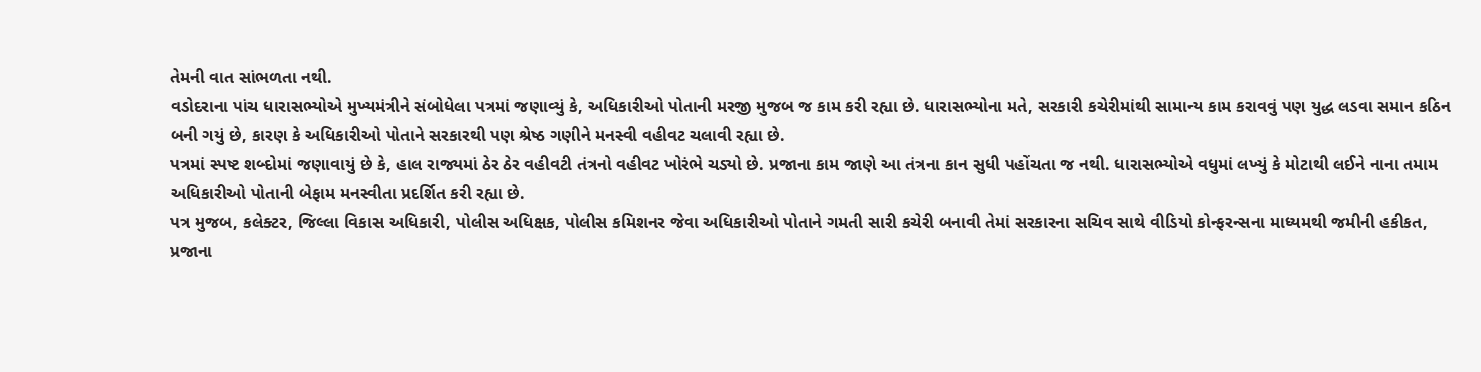તેમની વાત સાંભળતા નથી.
વડોદરાના પાંચ ધારાસભ્યોએ મુખ્યમંત્રીને સંબોધેલા પત્રમાં જણાવ્યું કે, અધિકારીઓ પોતાની મરજી મુજબ જ કામ કરી રહ્યા છે. ધારાસભ્યોના મતે, સરકારી કચેરીમાંથી સામાન્ય કામ કરાવવું પણ યુદ્ધ લડવા સમાન કઠિન બની ગયું છે, કારણ કે અધિકારીઓ પોતાને સરકારથી પણ શ્રેષ્ઠ ગણીને મનસ્વી વહીવટ ચલાવી રહ્યા છે.
પત્રમાં સ્પષ્ટ શબ્દોમાં જણાવાયું છે કે, હાલ રાજ્યમાં ઠેર ઠેર વહીવટી તંત્રનો વહીવટ ખોરંભે ચડ્યો છે. પ્રજાના કામ જાણે આ તંત્રના કાન સુધી પહોંચતા જ નથી. ધારાસભ્યોએ વધુમાં લખ્યું કે મોટાથી લઈને નાના તમામ અધિકારીઓ પોતાની બેફામ મનસ્વીતા પ્રદર્શિત કરી રહ્યા છે.
પત્ર મુજબ, કલેક્ટર, જિલ્લા વિકાસ અધિકારી, પોલીસ અધિક્ષક, પોલીસ કમિશનર જેવા અધિકારીઓ પોતાને ગમતી સારી કચેરી બનાવી તેમાં સરકારના સચિવ સાથે વીડિયો કોન્ફરન્સના માધ્યમથી જમીની હકીકત, પ્રજાના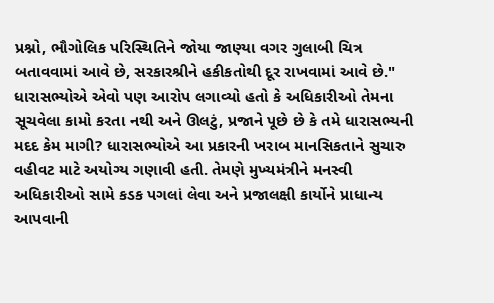પ્રશ્નો, ભૌગોલિક પરિસ્થિતિને જોયા જાણ્યા વગર ગુલાબી ચિત્ર બતાવવામાં આવે છે, સરકારશ્રીને હકીકતોથી દૂર રાખવામાં આવે છે."
ધારાસભ્યોએ એવો પણ આરોપ લગાવ્યો હતો કે અધિકારીઓ તેમના સૂચવેલા કામો કરતા નથી અને ઊલટું, પ્રજાને પૂછે છે કે તમે ધારાસભ્યની મદદ કેમ માગી? ધારાસભ્યોએ આ પ્રકારની ખરાબ માનસિકતાને સુચારુ વહીવટ માટે અયોગ્ય ગણાવી હતી. તેમણે મુખ્યમંત્રીને મનસ્વી અધિકારીઓ સામે કડક પગલાં લેવા અને પ્રજાલક્ષી કાર્યોને પ્રાધાન્ય આપવાની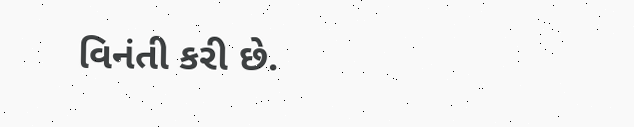વિનંતી કરી છે.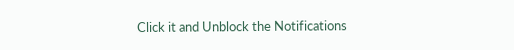Click it and Unblock the Notifications